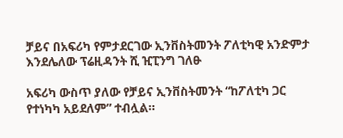ቻይና በአፍሪካ የምታደርገው ኢንቨስትመንት ፖለቲካዊ አንድምታ እንደሌለው ፕሬዚዳንት ሺ ዢፒንግ ገለፁ

አፍሪካ ውስጥ ያለው የቻይና ኢንቨስትመንት “ከፖለቲካ ጋር የተነካካ አይደለም” ተብሏል።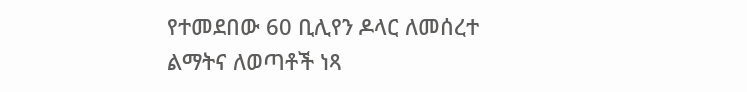የተመደበው 60 ቢሊየን ዶላር ለመሰረተ ልማትና ለወጣቶች ነጻ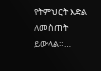የትምህርት እድል ለመስጠት ይውላል።…